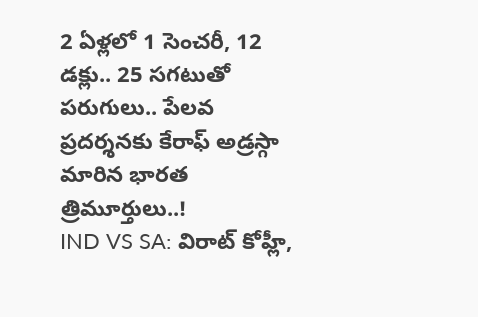2 ఏళ్లలో 1 సెంచరీ, 12 డక్లు.. 25 సగటుతో పరుగులు.. పేలవ ప్రదర్శనకు కేరాఫ్ అడ్రస్గా మారిన భారత త్రిమూర్తులు..!
IND VS SA: విరాట్ కోహ్లీ,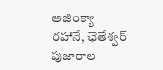అజింక్యా రహానే, ఛెతేశ్వర్ పుజారాల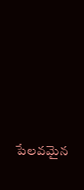పేలవమైన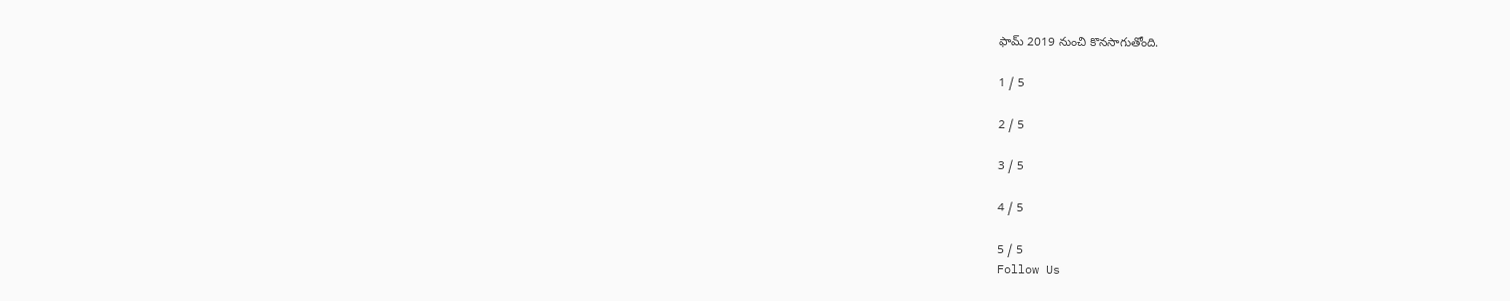ఫామ్ 2019 నుంచి కొనసాగుతోంది.

1 / 5

2 / 5

3 / 5

4 / 5

5 / 5
Follow Us